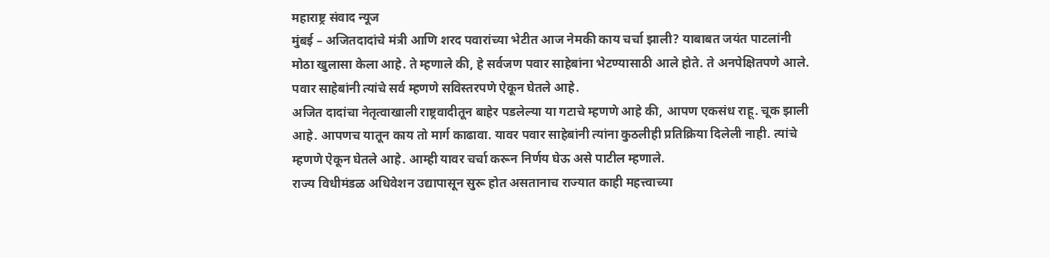महाराष्ट्र संवाद न्यूज
मुंबई – अजितदादांचे मंत्री आणि शरद पवारांच्या भेटीत आज नेमकी काय चर्चा झाली? याबाबत जयंत पाटलांनी मोठा खुलासा केला आहे. ते म्हणाले की, हे सर्वजण पवार साहेबांना भेटण्यासाठी आले होते. ते अनपेक्षितपणे आले. पवार साहेबांनी त्यांचे सर्व म्हणणे सविस्तरपणे ऐकून घेतले आहे.
अजित दादांचा नेतृत्वाखाली राष्ट्रवादीतून बाहेर पडलेल्या या गटाचे म्हणणे आहे की, आपण एकसंध राहू. चूक झाली आहे. आपणच यातून काय तो मार्ग काढावा. यावर पवार साहेबांनी त्यांना कुठलीही प्रतिक्रिया दिलेली नाही. त्यांचे म्हणणे ऐकून घेतले आहे. आम्ही यावर चर्चा करून निर्णय घेऊ असे पाटील म्हणाले.
राज्य विधीमंडळ अधिवेशन उद्यापासून सुरू होत असतानाच राज्यात काही महत्त्वाच्या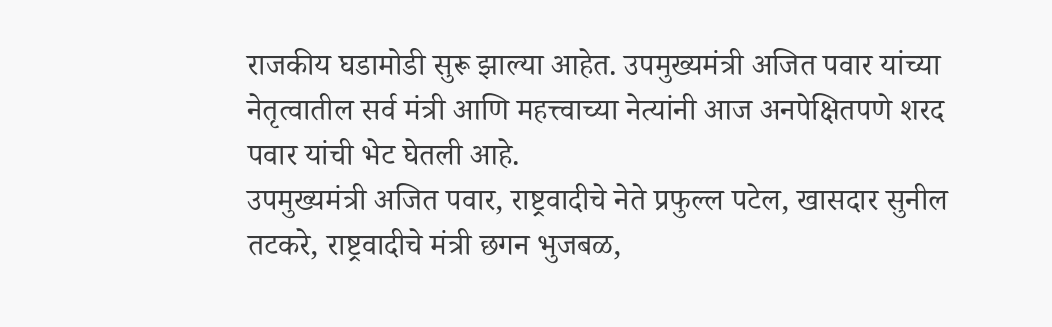राजकीय घडामोडी सुरू झाल्या आहेत. उपमुख्यमंत्री अजित पवार यांच्या नेतृत्वातील सर्व मंत्री आणि महत्त्वाच्या नेत्यांनी आज अनपेक्षितपणे शरद पवार यांची भेट घेतली आहे.
उपमुख्यमंत्री अजित पवार, राष्ट्रवादीचे नेते प्रफुल्ल पटेल, खासदार सुनील तटकरे, राष्ट्रवादीचे मंत्री छगन भुजबळ,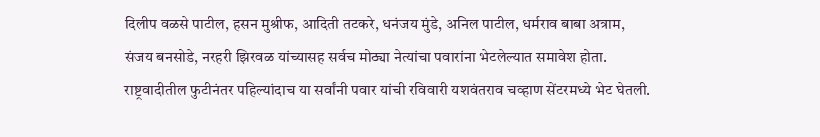दिलीप वळसे पाटील, हसन मुश्रीफ, आदिती तटकरे, धनंजय मुंडे, अनिल पाटील, धर्मराव बाबा अत्राम, संजय बनसोडे, नरहरी झिरवळ यांच्यासह सर्वच मोठ्या नेत्यांचा पवारांना भेटलेल्यात समावेश होता.
राष्ट्रवादीतील फुटीनंतर पहिल्यांदाच या सर्वांनी पवार यांची रविवारी यशवंतराव चव्हाण सेंटरमध्ये भेट घेतली.